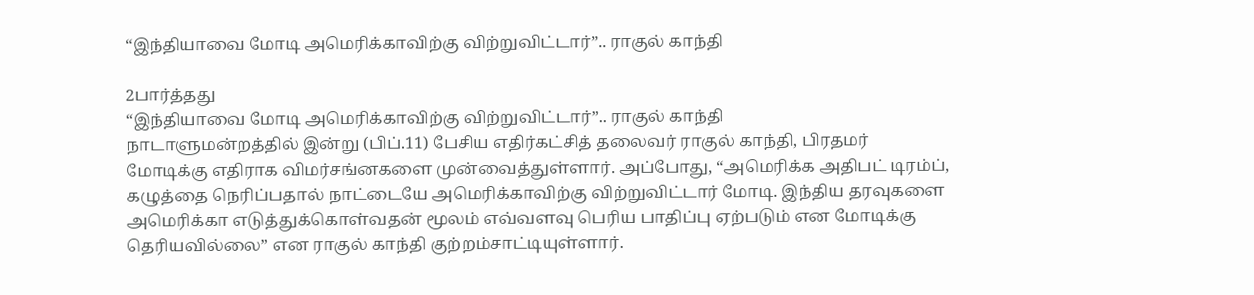“இந்தியாவை மோடி அமெரிக்காவிற்கு விற்றுவிட்டார்”.. ராகுல் காந்தி

2பார்த்தது
“இந்தியாவை மோடி அமெரிக்காவிற்கு விற்றுவிட்டார்”.. ராகுல் காந்தி
நாடாளுமன்றத்தில் இன்று (பிப்.11) பேசிய எதிர்கட்சித் தலைவர் ராகுல் காந்தி, பிரதமர் மோடிக்கு எதிராக விமர்சங்னகளை முன்வைத்துள்ளார். அப்போது, “அமெரிக்க அதிபட் டிரம்ப், கழுத்தை நெரிப்பதால் நாட்டையே அமெரிக்காவிற்கு விற்றுவிட்டார் மோடி. இந்திய தரவுகளை அமெரிக்கா எடுத்துக்கொள்வதன் மூலம் எவ்வளவு பெரிய பாதிப்பு ஏற்படும் என மோடிக்கு தெரியவில்லை” என ராகுல் காந்தி குற்றம்சாட்டியுள்ளார்.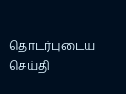தொடர்புடைய செய்தி